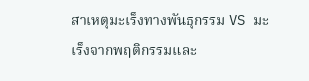สาเหตุมะเร็งทางพันธุกรรม VS มะเร็งจากพฤติกรรมและ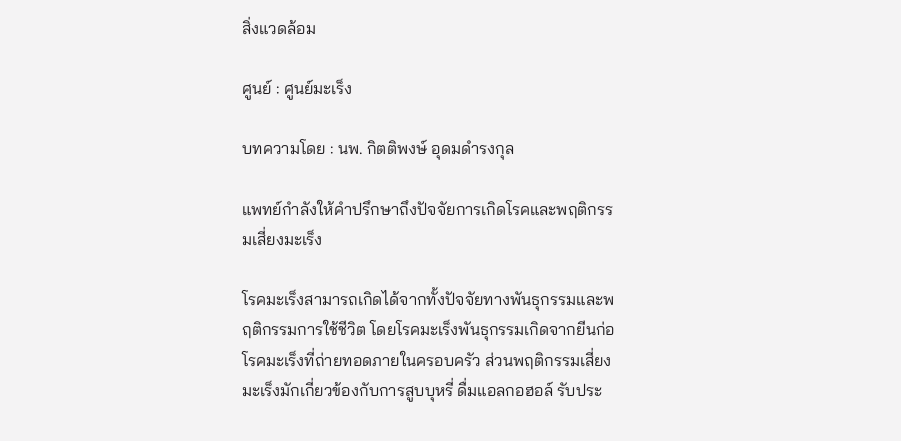สิ่งแวดล้อม

ศูนย์ : ศูนย์มะเร็ง

บทความโดย : นพ. กิตติพงษ์ อุดมดำรงกุล

แพทย์กำลังให้คำปรึกษาถึงปัจจัยการเกิดโรคและพฤติกรรมเสี่ยงมะเร็ง

โรคมะเร็งสามารถเกิดได้จากทั้งปัจจัยทางพันธุกรรมและพฤติกรรมการใช้ชีวิต โดยโรคมะเร็งพันธุกรรมเกิดจากยีนก่อโรคมะเร็งที่ถ่ายทอดภายในครอบครัว ส่วนพฤติกรรมเสี่ยงมะเร็งมักเกี่ยวข้องกับการสูบบุหรี่ ดื่มแอลกอฮอล์ รับประ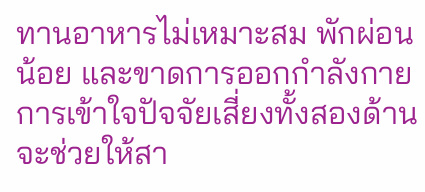ทานอาหารไม่เหมาะสม พักผ่อนน้อย และขาดการออกกำลังกาย การเข้าใจปัจจัยเสี่ยงทั้งสองด้านจะช่วยให้สา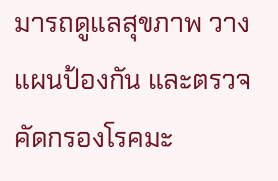มารถดูแลสุขภาพ วางแผนป้องกัน และตรวจคัดกรองโรคมะ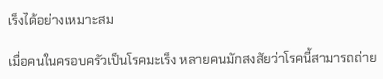เร็งได้อย่างเหมาะสม

เมื่อคนในครอบครัวเป็นโรคมะเร็ง หลายคนมักสงสัยว่าโรคนี้สามารถถ่าย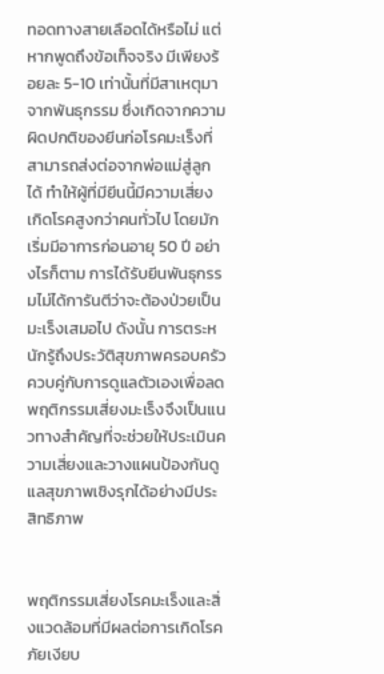ทอดทางสายเลือดได้หรือไม่ แต่หากพูดถึงข้อเท็จจริง มีเพียงร้อยละ 5-10 เท่านั้นที่มีสาเหตุมาจากพันธุกรรม ซึ่งเกิดจากความผิดปกติของยีนก่อโรคมะเร็งที่สามารถส่งต่อจากพ่อแม่สู่ลูกได้ ทำให้ผู้ที่มียีนนี้มีความเสี่ยงเกิดโรคสูงกว่าคนทั่วไป โดยมักเริ่มมีอาการก่อนอายุ 50 ปี อย่างไรก็ตาม การได้รับยีนพันธุกรรมไม่ได้การันตีว่าจะต้องป่วยเป็นมะเร็งเสมอไป ดังนั้น การตระหนักรู้ถึงประวัติสุขภาพครอบครัว ควบคู่กับการดูแลตัวเองเพื่อลดพฤติกรรมเสี่ยงมะเร็งจึงเป็นแนวทางสำคัญที่จะช่วยให้ประเมินความเสี่ยงและวางแผนป้องกันดูแลสุขภาพเชิงรุกได้อย่างมีประสิทธิภาพ


พฤติกรรมเสี่ยงโรคมะเร็งและสิ่งแวดล้อมที่มีผลต่อการเกิดโรค ภัยเงียบ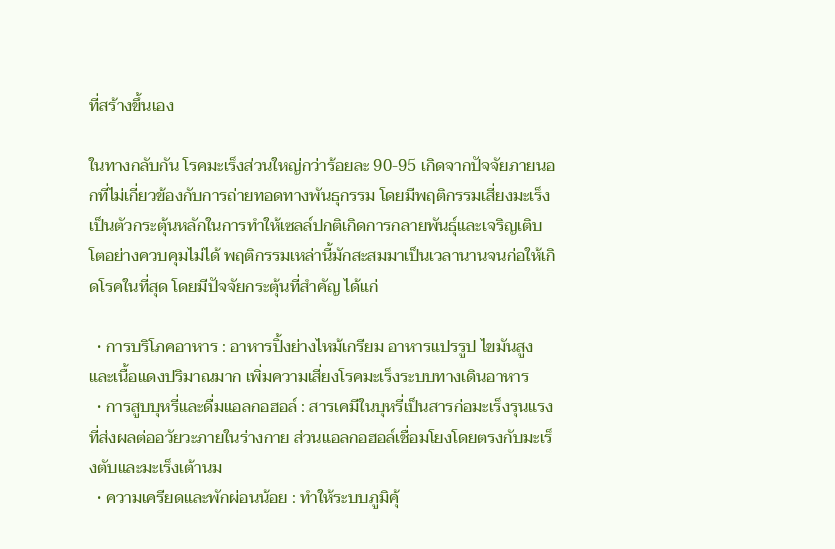ที่สร้างขึ้นเอง

ในทางกลับกัน โรคมะเร็งส่วนใหญ่กว่าร้อยละ 90-95 เกิดจากปัจจัยภายนอกที่ไม่เกี่ยวข้องกับการถ่ายทอดทางพันธุกรรม โดยมีพฤติกรรมเสี่ยงมะเร็งเป็นตัวกระตุ้นหลักในการทำให้เซลล์ปกติเกิดการกลายพันธุ์และเจริญเติบโตอย่างควบคุมไม่ได้ พฤติกรรมเหล่านี้มักสะสมมาเป็นเวลานานจนก่อให้เกิดโรคในที่สุด โดยมีปัจจัยกระตุ้นที่สำคัญ ได้แก่

  • การบริโภคอาหาร : อาหารปิ้งย่างไหม้เกรียม อาหารแปรรูป ไขมันสูง และเนื้อแดงปริมาณมาก เพิ่มความเสี่ยงโรคมะเร็งระบบทางเดินอาหาร
  • การสูบบุหรี่และดื่มแอลกอฮอล์ : สารเคมีในบุหรี่เป็นสารก่อมะเร็งรุนแรงที่ส่งผลต่ออวัยวะภายในร่างกาย ส่วนแอลกอฮอล์เชื่อมโยงโดยตรงกับมะเร็งตับและมะเร็งเต้านม
  • ความเครียดและพักผ่อนน้อย : ทำให้ระบบภูมิคุ้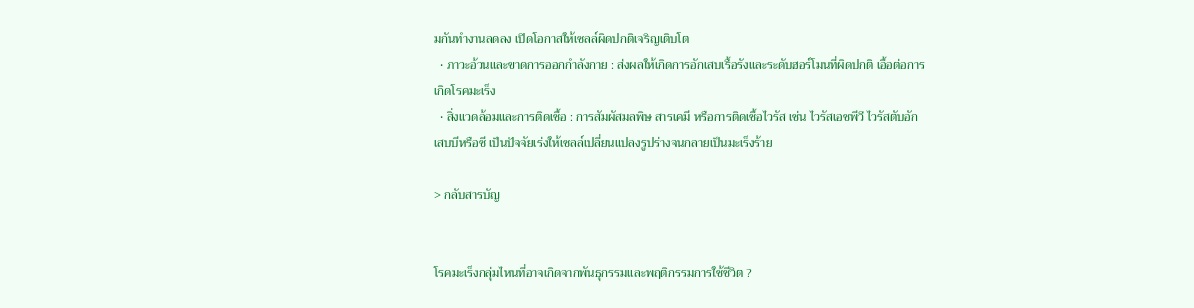มกันทำงานลดลง เปิดโอกาสให้เซลล์ผิดปกติเจริญเติบโต
  • ภาวะอ้วนและขาดการออกกำลังกาย : ส่งผลให้เกิดการอักเสบเรื้อรังและระดับฮอร์โมนที่ผิดปกติ เอื้อต่อการเกิดโรคมะเร็ง
  • สิ่งแวดล้อมและการติดเชื้อ : การสัมผัสมลพิษ สารเคมี หรือการติดเชื้อไวรัส เช่น ไวรัสเอชพีวี ไวรัสตับอักเสบบีหรือซี เป็นปัจจัยเร่งให้เซลล์เปลี่ยนแปลงรูปร่างจนกลายเป็นมะเร็งร้าย

> กลับสารบัญ


โรคมะเร็งกลุ่มไหนที่อาจเกิดจากพันธุกรรมและพฤติกรรมการใช้ชีวิต ?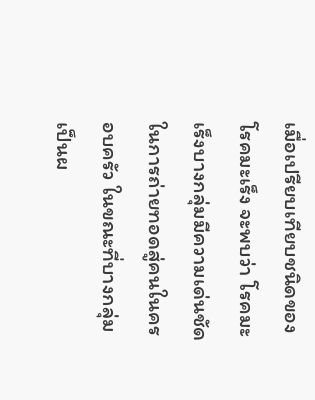เมื่อเปรียบเทียบชนิดของโรคมะเร็ง จะพบว่า โรคมะเร็งบางกลุ่มมีความเด่นชัดในการถ่ายทอดสู่คนในครอบครัว ในขณะที่บางกลุ่มเป็นผ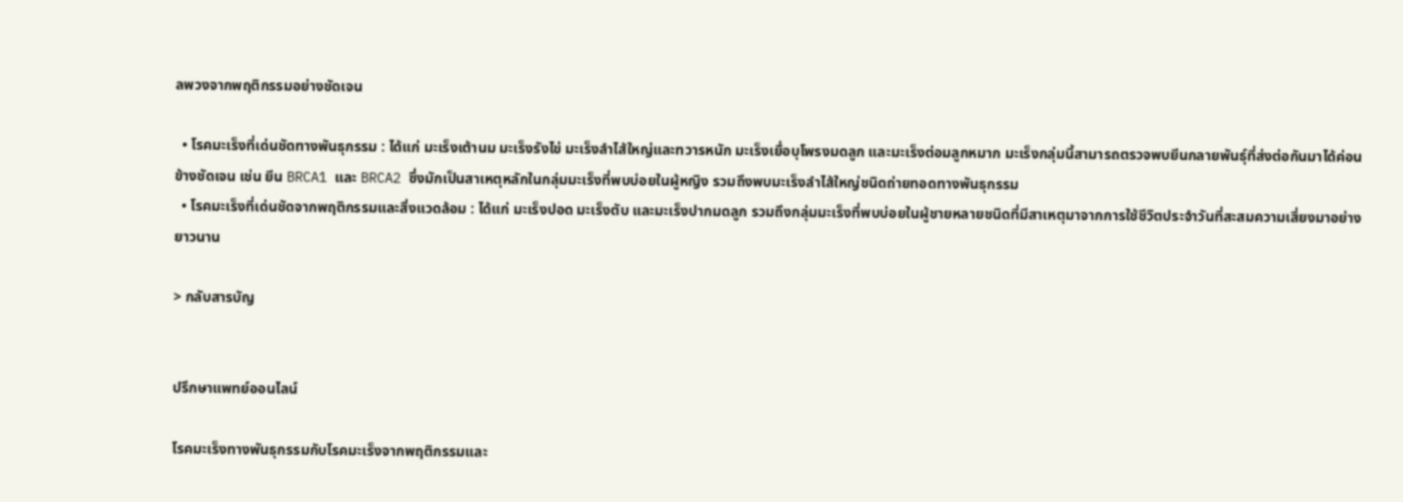ลพวงจากพฤติกรรมอย่างชัดเจน

  • โรคมะเร็งที่เด่นชัดทางพันธุกรรม : ได้แก่ มะเร็งเต้านม มะเร็งรังไข่ มะเร็งลำไส้ใหญ่และทวารหนัก มะเร็งเยื่อบุโพรงมดลูก และมะเร็งต่อมลูกหมาก มะเร็งกลุ่มนี้สามารถตรวจพบยีนกลายพันธุ์ที่ส่งต่อกันมาได้ค่อนข้างชัดเจน เช่น ยีน BRCA1 และ BRCA2 ซึ่งมักเป็นสาเหตุหลักในกลุ่มมะเร็งที่พบบ่อยในผู้หญิง รวมถึงพบมะเร็งลำไส้ใหญ่ชนิดถ่ายทอดทางพันธุกรรม
  • โรคมะเร็งที่เด่นชัดจากพฤติกรรมและสิ่งแวดล้อม : ได้แก่ มะเร็งปอด มะเร็งตับ และมะเร็งปากมดลูก รวมถึงกลุ่มมะเร็งที่พบบ่อยในผู้ชายหลายชนิดที่มีสาเหตุมาจากการใช้ชีวิตประจำวันที่สะสมความเสี่ยงมาอย่างยาวนาน

> กลับสารบัญ


ปรึกษาแพทย์ออนไลน์

โรคมะเร็งทางพันธุกรรมกับโรคมะเร็งจากพฤติกรรมและ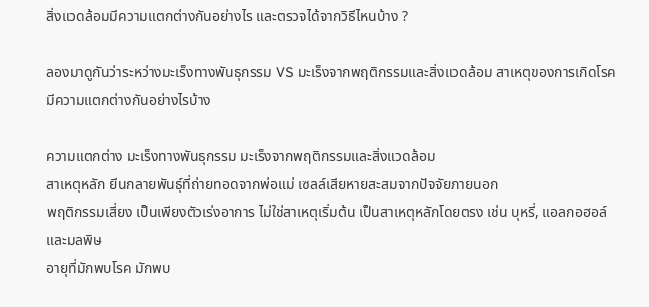สิ่งแวดล้อมมีความแตกต่างกันอย่างไร และตรวจได้จากวิธีไหนบ้าง ?

ลองมาดูกันว่าระหว่างมะเร็งทางพันธุกรรม VS มะเร็งจากพฤติกรรมและสิ่งแวดล้อม สาเหตุของการเกิดโรคมีความแตกต่างกันอย่างไรบ้าง

ความแตกต่าง มะเร็งทางพันธุกรรม มะเร็งจากพฤติกรรมและสิ่งแวดล้อม
สาเหตุหลัก ยีนกลายพันธุ์ที่ถ่ายทอดจากพ่อแม่ เซลล์เสียหายสะสมจากปัจจัยภายนอก
พฤติกรรมเสี่ยง เป็นเพียงตัวเร่งอาการ ไม่ใช่สาเหตุเริ่มต้น เป็นสาเหตุหลักโดยตรง เช่น บุหรี่, แอลกอฮอล์ และมลพิษ
อายุที่มักพบโรค มักพบ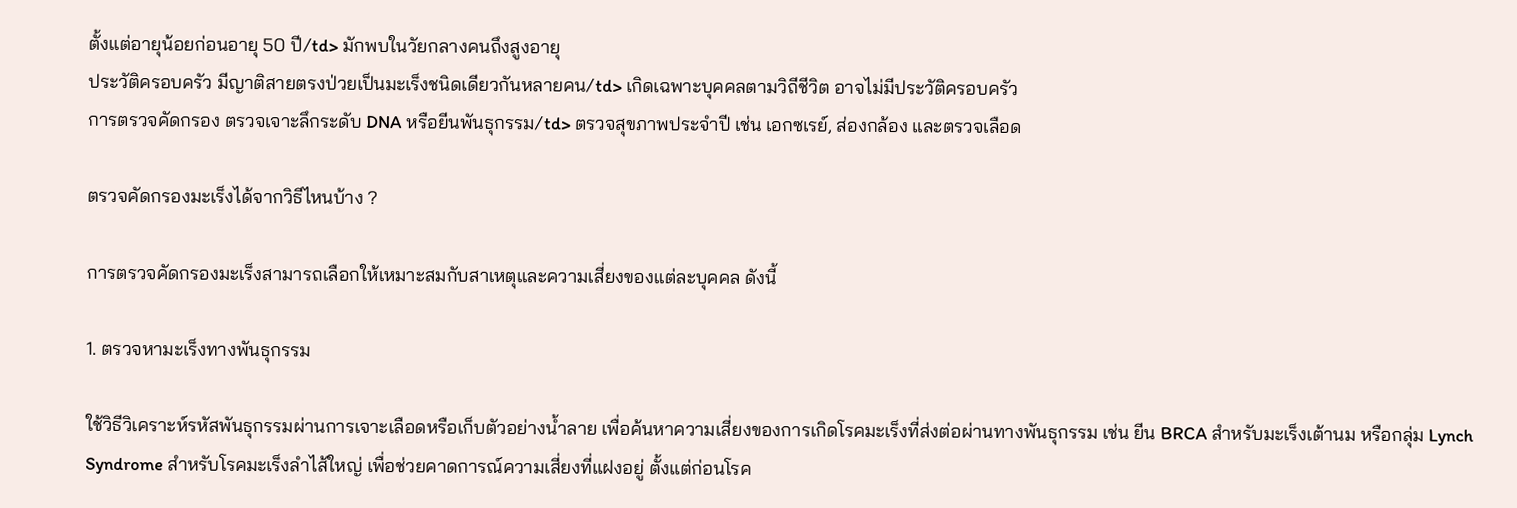ตั้งแต่อายุน้อยก่อนอายุ 50 ปี/td> มักพบในวัยกลางคนถึงสูงอายุ
ประวัติครอบครัว มีญาติสายตรงป่วยเป็นมะเร็งชนิดเดียวกันหลายคน/td> เกิดเฉพาะบุคคลตามวิถีชีวิต อาจไม่มีประวัติครอบครัว
การตรวจคัดกรอง ตรวจเจาะลึกระดับ DNA หรือยีนพันธุกรรม/td> ตรวจสุขภาพประจำปี เช่น เอกซเรย์, ส่องกล้อง และตรวจเลือด

ตรวจคัดกรองมะเร็งได้จากวิธีไหนบ้าง ?

การตรวจคัดกรองมะเร็งสามารถเลือกให้เหมาะสมกับสาเหตุและความเสี่ยงของแต่ละบุคคล ดังนี้

1. ตรวจหามะเร็งทางพันธุกรรม

ใช้วิธีวิเคราะห์รหัสพันธุกรรมผ่านการเจาะเลือดหรือเก็บตัวอย่างน้ำลาย เพื่อค้นหาความเสี่ยงของการเกิดโรคมะเร็งที่ส่งต่อผ่านทางพันธุกรรม เช่น ยีน BRCA สำหรับมะเร็งเต้านม หรือกลุ่ม Lynch Syndrome สำหรับโรคมะเร็งลำไส้ใหญ่ เพื่อช่วยคาดการณ์ความเสี่ยงที่แฝงอยู่ ตั้งแต่ก่อนโรค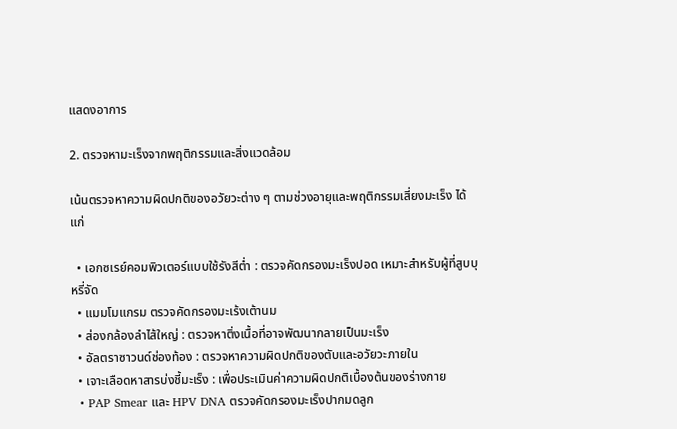แสดงอาการ

2. ตรวจหามะเร็งจากพฤติกรรมและสิ่งแวดล้อม

เน้นตรวจหาความผิดปกติของอวัยวะต่าง ๆ ตามช่วงอายุและพฤติกรรมเสี่ยงมะเร็ง ได้แก่

  • เอกซเรย์คอมพิวเตอร์แบบใช้รังสีต่ำ : ตรวจคัดกรองมะเร็งปอด เหมาะสำหรับผู้ที่สูบบุหรี่จัด
  • แมมโมแกรม ตรวจคัดกรองมะเร้งเต้านม
  • ส่องกล้องลำไส้ใหญ่ : ตรวจหาติ่งเนื้อที่อาจพัฒนากลายเป็นมะเร็ง
  • อัลตราซาวนด์ช่องท้อง : ตรวจหาความผิดปกติของตับและอวัยวะภายใน
  • เจาะเลือดหาสารบ่งชี้มะเร็ง : เพื่อประเมินค่าความผิดปกติเบื้องต้นของร่างกาย
  • PAP Smear และ HPV DNA ตรวจคัดกรองมะเร็งปากมดลูก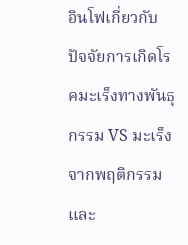อินโฟเกี่ยวกับปัจจัยการเกิดโรคมะเร็งทางพันธุกรรม VS มะเร็งจากพฤติกรรมและ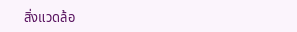สิ่งแวดล้อ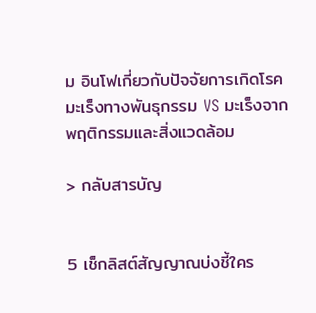ม อินโฟเกี่ยวกับปัจจัยการเกิดโรคมะเร็งทางพันธุกรรม VS มะเร็งจากพฤติกรรมและสิ่งแวดล้อม

> กลับสารบัญ


5 เช็กลิสต์สัญญาณบ่งชี้ใคร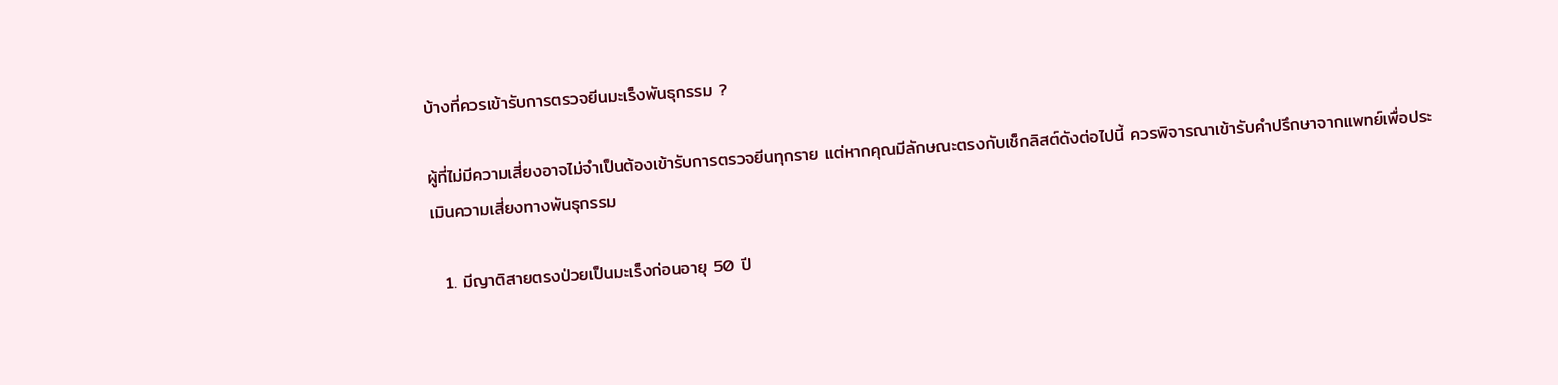บ้างที่ควรเข้ารับการตรวจยีนมะเร็งพันธุกรรม ?

ผู้ที่ไม่มีความเสี่ยงอาจไม่จำเป็นต้องเข้ารับการตรวจยีนทุกราย แต่หากคุณมีลักษณะตรงกับเช็กลิสต์ดังต่อไปนี้ ควรพิจารณาเข้ารับคำปรึกษาจากแพทย์เพื่อประเมินความเสี่ยงทางพันธุกรรม

  1. มีญาติสายตรงป่วยเป็นมะเร็งก่อนอายุ 50 ปี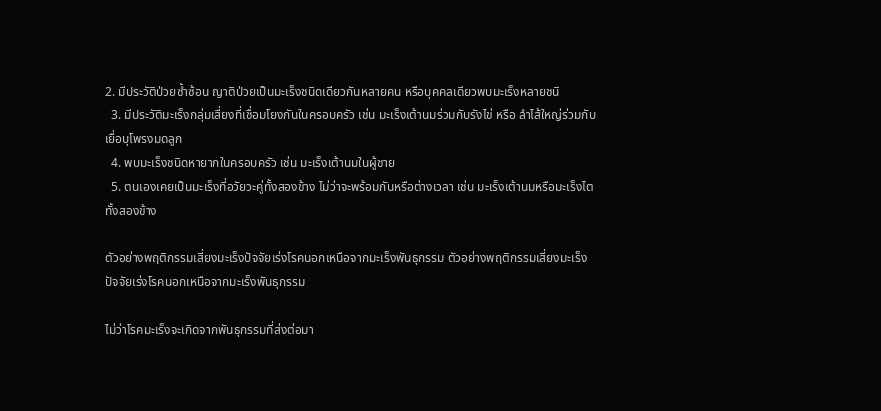2. มีประวัติป่วยซ้ำซ้อน ญาติป่วยเป็นมะเร็งชนิดเดียวกันหลายคน หรือบุคคลเดียวพบมะเร็งหลายชนิ
  3. มีประวัติมะเร็งกลุ่มเสี่ยงที่เชื่อมโยงกันในครอบครัว เช่น มะเร็งเต้านมร่วมกับรังไข่ หรือ ลำไส้ใหญ่ร่วมกับเยื่อบุโพรงมดลูก
  4. พบมะเร็งชนิดหายากในครอบครัว เช่น มะเร็งเต้านมในผู้ชาย
  5. ตนเองเคยเป็นมะเร็งที่อวัยวะคู่ทั้งสองข้าง ไม่ว่าจะพร้อมกันหรือต่างเวลา เช่น มะเร็งเต้านมหรือมะเร็งไตทั้งสองข้าง

ตัวอย่างพฤติกรรมเสี่ยงมะเร็งปัจจัยเร่งโรคนอกเหนือจากมะเร็งพันธุกรรม ตัวอย่างพฤติกรรมเสี่ยงมะเร็งปัจจัยเร่งโรคนอกเหนือจากมะเร็งพันธุกรรม

ไม่ว่าโรคมะเร็งจะเกิดจากพันธุกรรมที่ส่งต่อมา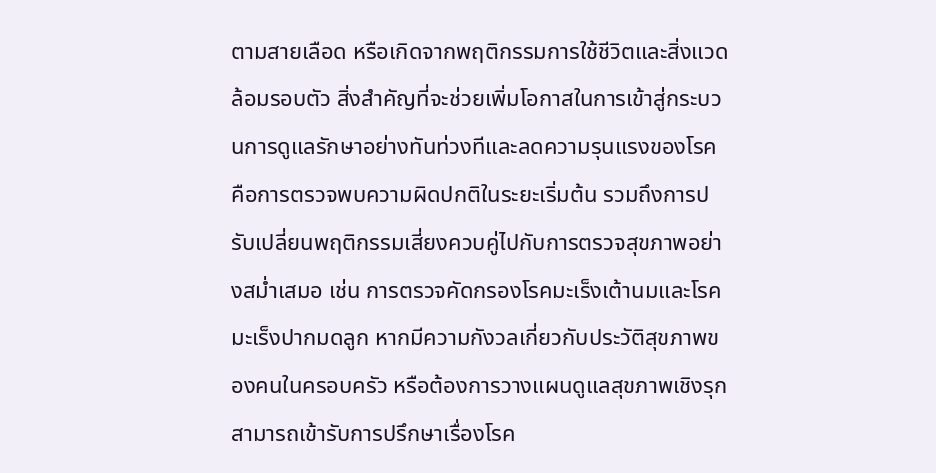ตามสายเลือด หรือเกิดจากพฤติกรรมการใช้ชีวิตและสิ่งแวดล้อมรอบตัว สิ่งสำคัญที่จะช่วยเพิ่มโอกาสในการเข้าสู่กระบวนการดูแลรักษาอย่างทันท่วงทีและลดความรุนแรงของโรค คือการตรวจพบความผิดปกติในระยะเริ่มต้น รวมถึงการปรับเปลี่ยนพฤติกรรมเสี่ยงควบคู่ไปกับการตรวจสุขภาพอย่างสม่ำเสมอ เช่น การตรวจคัดกรองโรคมะเร็งเต้านมและโรคมะเร็งปากมดลูก หากมีความกังวลเกี่ยวกับประวัติสุขภาพของคนในครอบครัว หรือต้องการวางแผนดูแลสุขภาพเชิงรุก สามารถเข้ารับการปรึกษาเรื่องโรค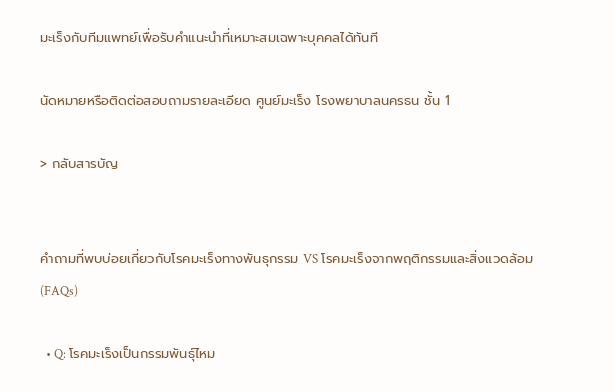มะเร็งกับทีมแพทย์เพื่อรับคำแนะนำที่เหมาะสมเฉพาะบุคคลได้ทันที

นัดหมายหรือติดต่อสอบถามรายละเอียด ศูนย์มะเร็ง โรงพยาบาลนครธน ชั้น 1

> กลับสารบัญ


คำถามที่พบบ่อยเกี่ยวกับโรคมะเร็งทางพันธุกรรม VS โรคมะเร็งจากพฤติกรรมและสิ่งแวดล้อม (FAQs)

  • Q: โรคมะเร็งเป็นกรรมพันธุ์ไหม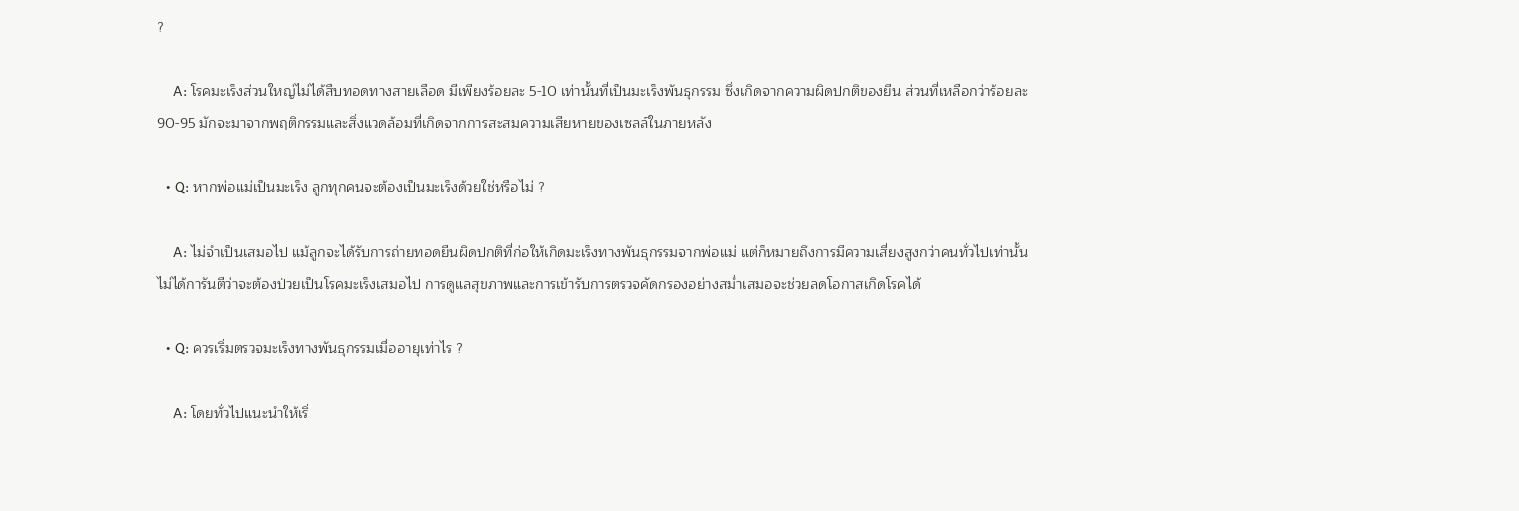?

    A: โรคมะเร็งส่วนใหญ่ไม่ได้สืบทอดทางสายเลือด มีเพียงร้อยละ 5-10 เท่านั้นที่เป็นมะเร็งพันธุกรรม ซึ่งเกิดจากความผิดปกติของยีน ส่วนที่เหลือกว่าร้อยละ 90-95 มักจะมาจากพฤติกรรมและสิ่งแวดล้อมที่เกิดจากการสะสมความเสียหายของเซลล์ในภายหลัง

  • Q: หากพ่อแม่เป็นมะเร็ง ลูกทุกคนจะต้องเป็นมะเร็งด้วยใช่หรือไม่ ?

    A: ไม่จำเป็นเสมอไป แม้ลูกจะได้รับการถ่ายทอดยีนผิดปกติที่ก่อให้เกิดมะเร็งทางพันธุกรรมจากพ่อแม่ แต่ก็หมายถึงการมีความเสี่ยงสูงกว่าคนทั่วไปเท่านั้น ไม่ได้การันตีว่าจะต้องป่วยเป็นโรคมะเร็งเสมอไป การดูแลสุขภาพและการเข้ารับการตรวจคัดกรองอย่างสม่ำเสมอจะช่วยลดโอกาสเกิดโรคได้

  • Q: ควรเริ่มตรวจมะเร็งทางพันธุกรรมเมื่ออายุเท่าไร ?

    A: โดยทั่วไปแนะนำให้เริ่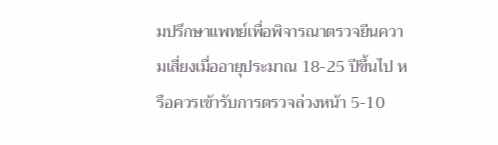มปรึกษาแพทย์เพื่อพิจารณาตรวจยีนความเสี่ยงเมื่ออายุประมาณ 18-25 ปีขึ้นไป หรือควรเข้ารับการตรวจล่วงหน้า 5-10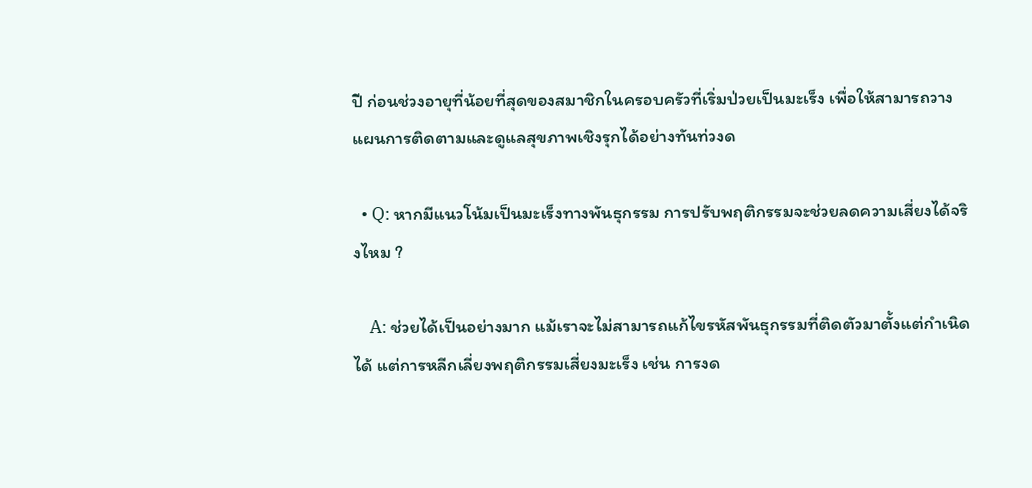ปี ก่อนช่วงอายุที่น้อยที่สุดของสมาชิกในครอบครัวที่เริ่มป่วยเป็นมะเร็ง เพื่อให้สามารถวางแผนการติดตามและดูแลสุขภาพเชิงรุกได้อย่างทันท่วงด

  • Q: หากมีแนวโน้มเป็นมะเร็งทางพันธุกรรม การปรับพฤติกรรมจะช่วยลดความเสี่ยงได้จริงไหม ?

    A: ช่วยได้เป็นอย่างมาก แม้เราจะไม่สามารถแก้ไขรหัสพันธุกรรมที่ติดตัวมาตั้งแต่กำเนิดได้ แต่การหลีกเลี่ยงพฤติกรรมเสี่ยงมะเร็ง เช่น การงด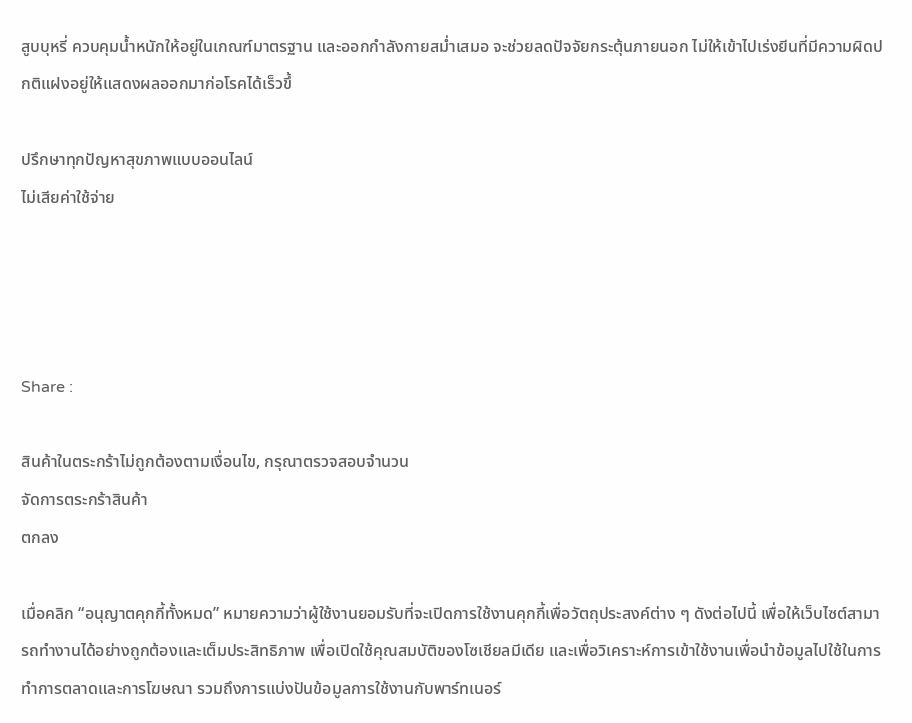สูบบุหรี่ ควบคุมน้ำหนักให้อยู่ในเกณฑ์มาตรฐาน และออกกำลังกายสม่ำเสมอ จะช่วยลดปัจจัยกระตุ้นภายนอก ไม่ให้เข้าไปเร่งยีนที่มีความผิดปกติแฝงอยู่ให้แสดงผลออกมาก่อโรคได้เร็วขึ้

ปรึกษาทุกปัญหาสุขภาพแบบออนไลน์
ไม่เสียค่าใช้จ่าย




Share :

สินค้าในตระกร้าไม่ถูกต้องตามเงื่อนไข, กรุณาตรวจสอบจำนวน
จัดการตระกร้าสินค้า
ตกลง

เมื่อคลิก “อนุญาตคุกกี้ทั้งหมด” หมายความว่าผู้ใช้งานยอมรับที่จะเปิดการใช้งานคุกกี้เพื่อวัตถุประสงค์ต่าง ๆ ดังต่อไปนี้ เพื่อให้เว็บไซต์สามารถทำงานได้อย่างถูกต้องและเต็มประสิทธิภาพ เพื่อเปิดใช้คุณสมบัติของโซเชียลมีเดีย และเพื่อวิเคราะห์การเข้าใช้งานเพื่อนำข้อมูลไปใช้ในการทำการตลาดและการโฆษณา รวมถึงการแบ่งปันข้อมูลการใช้งานกับพาร์ทเนอร์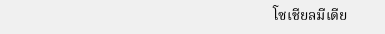โซเชียลมีเดีย